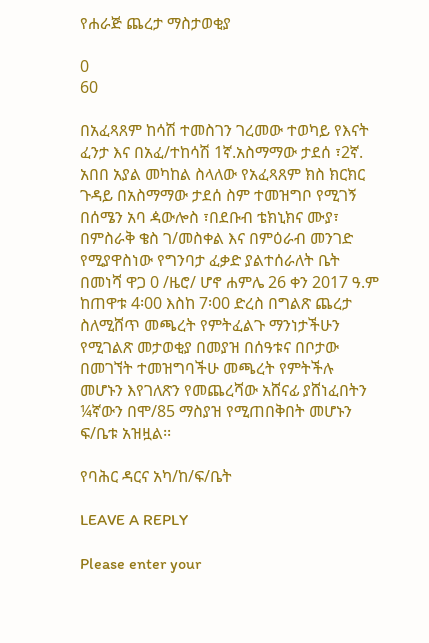የሐራጅ ጨረታ ማስታወቂያ

0
60

በአፈጻጸም ከሳሽ ተመስገን ገረመው ተወካይ የእናት ፈንታ እና በአፈ/ተከሳሽ 1ኛ.አስማማው ታደሰ ፣2ኛ. አበበ አያል መካከል ስላለው የአፈጻጸም ክስ ክርክር ጉዳይ በአስማማው ታደሰ ስም ተመዝግቦ የሚገኝ በሰሜን አባ ዻውሎስ ፣በደቡብ ቴክኒክና ሙያ፣ በምስራቅ ቄስ ገ/መስቀል እና በምዕራብ መንገድ የሚያዋስነው የግንባታ ፈቃድ ያልተሰራለት ቤት በመነሻ ዋጋ 0 /ዜሮ/ ሆኖ ሐምሌ 26 ቀን 2017 ዓ.ም  ከጠዋቱ 4፡00 እስከ 7፡00 ድረስ በግልጽ ጨረታ ስለሚሸጥ መጫረት የምትፈልጉ ማንነታችሁን የሚገልጽ መታወቂያ በመያዝ በሰዓቱና በቦታው በመገኘት ተመዝግባችሁ መጫረት የምትችሉ መሆኑን እየገለጽን የመጨረሻው አሸናፊ ያሸነፈበትን ¼ኛውን በሞ/85 ማስያዝ የሚጠበቅበት መሆኑን ፍ/ቤቱ አዝዟል፡፡

የባሕር ዳርና አካ/ከ/ፍ/ቤት

LEAVE A REPLY

Please enter your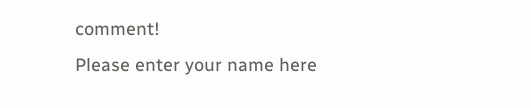comment!
Please enter your name here